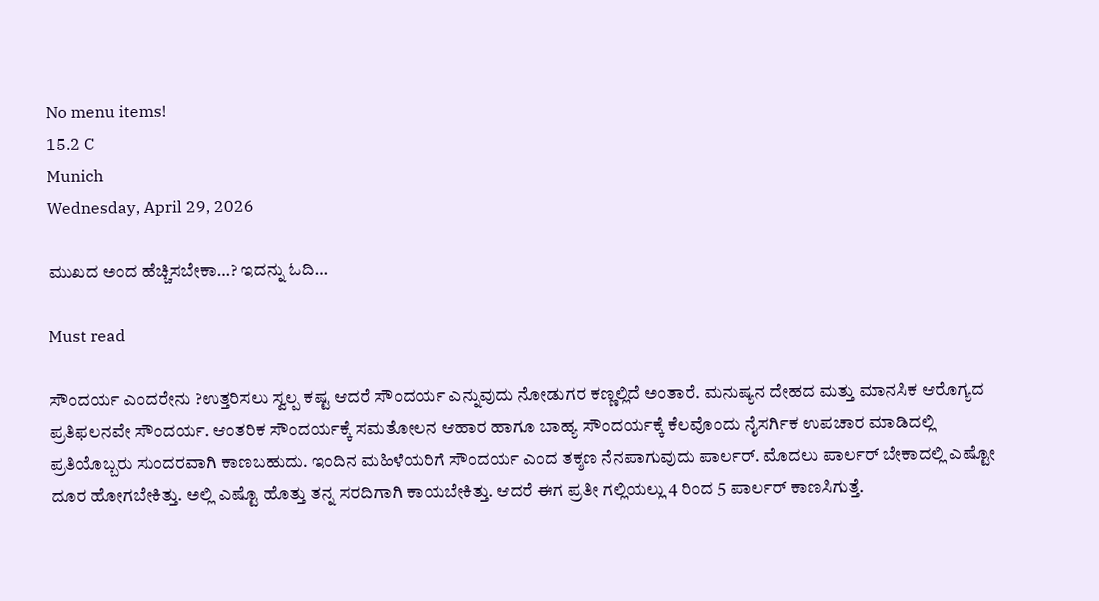No menu items!
15.2 C
Munich
Wednesday, April 29, 2026

ಮುಖದ ಅಂದ ಹೆಚ್ಚಿಸಬೇಕಾ…? ಇದನ್ನು ಓದಿ…

Must read

ಸೌಂದರ್ಯ ಎಂದರೇನು ?ಉತ್ತರಿಸಲು ಸ್ವಲ್ಪ ಕಷ್ಟ ಆದರೆ ಸೌಂದರ್ಯ ಎನ್ನುವುದು ನೋಡುಗರ ಕಣ್ಣಲ್ಲಿದೆ ಅಂತಾರೆ. ಮನುಷ್ಯನ ದೇಹದ ಮತ್ತು ಮಾನಸಿಕ ಆರೊಗ್ಯದ ಪ್ರತಿಫಲನವೇ ಸೌಂದರ್ಯ. ಆಂತರಿಕ ಸೌಂದರ್ಯಕ್ಕೆ ಸಮತೋಲನ ಆಹಾರ ಹಾಗೂ ಬಾಹ್ಯ ಸೌಂದರ್ಯಕ್ಕೆ ಕೆಲವೊಂದು ನೈಸರ್ಗಿಕ ಉಪಚಾರ ಮಾಡಿದಲ್ಲಿ ಪ್ರತಿಯೊಬ್ಬರು ಸುಂದರವಾಗಿ ಕಾಣಬಹುದು. ಇಂದಿನ ಮಹಿಳೆಯರಿಗೆ ಸೌಂದರ್ಯ ಎಂದ ತಕ್ಶಣ ನೆನಪಾಗುವುದು ಪಾರ್ಲರ್. ಮೊದಲು ಪಾರ್ಲರ್ ಬೇಕಾದಲ್ಲಿ ಎಷ್ಟೋ ದೂರ ಹೋಗಬೇಕಿತ್ತು. ಅಲ್ಲಿ ಎಷ್ಟೊ ಹೊತ್ತು ತನ್ನ ಸರದಿಗಾಗಿ ಕಾಯಬೇಕಿತ್ತು. ಆದರೆ ಈಗ ಪ್ರತೀ ಗಲ್ಲಿಯಲ್ಲು 4 ರಿಂದ 5 ಪಾರ್ಲರ್ ಕಾಣಸಿಗುತ್ತೆ.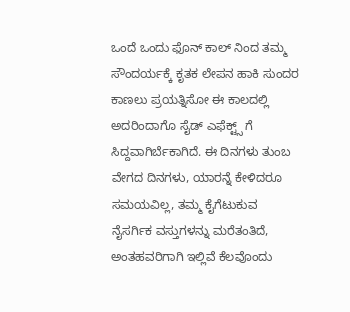ಒಂದೆ ಒಂದು ಫೊನ್ ಕಾಲ್ ನಿಂದ ತಮ್ಮ ಸೌಂದರ್ಯಕ್ಕೆ ಕೃತಕ ಲೇಪನ ಹಾಕಿ ಸುಂದರ ಕಾಣಲು ಪ್ರಯತ್ನಿಸೋ ಈ ಕಾಲದಲ್ಲಿ ಅದರಿಂದಾಗೊ ಸೈಡ್ ಎಫೆಕ್ಟ್ಸ್ ಗೆ ಸಿದ್ದವಾಗಿರ್ಬೆಕಾಗಿದೆ. ಈ ದಿನಗಳು ತುಂಬ ವೇಗದ ದಿನಗಳು, ಯಾರನ್ನೆ ಕೇಳಿದರೂ ಸಮಯವಿಲ್ಲ, ತಮ್ಮ ಕೈಗೆಟುಕುವ ನೈಸರ್ಗಿಕ ವಸ್ತುಗಳನ್ನು ಮರೆತಂತಿದೆ, ಅಂತಹವರಿಗಾಗಿ ಇಲ್ಲಿವೆ ಕೆಲವೊಂದು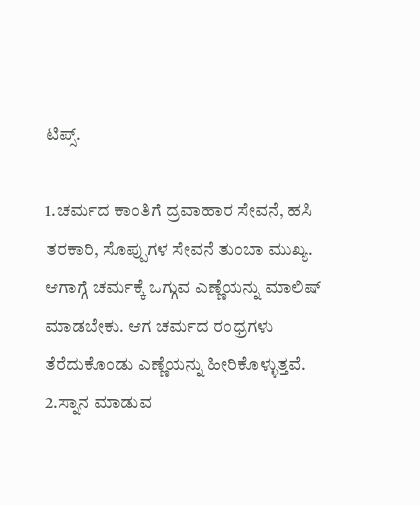ಟಿಪ್ಸ್.

1.ಚರ್ಮದ ಕಾಂತಿಗೆ ದ್ರವಾಹಾರ ಸೇವನೆ, ಹಸಿ ತರಕಾರಿ, ಸೊಪ್ಪುಗಳ ಸೇವನೆ ತುಂಬಾ ಮುಖ್ಯ. ಆಗಾಗ್ಗೆ ಚರ್ಮಕ್ಕೆ ಒಗ್ಗುವ ಎಣ್ಣೆಯನ್ನು ಮಾಲಿಷ್ ಮಾಡಬೇಕು. ಆಗ ಚರ್ಮದ ರಂಧ್ರಗಳು ತೆರೆದುಕೊಂಡು ಎಣ್ಣೆಯನ್ನು ಹೀರಿಕೊಳ್ಳುತ್ತವೆ.
2.ಸ್ನಾನ ಮಾಡುವ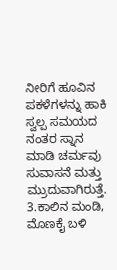ನೀರಿಗೆ ಹೂವಿನ ಪಕಳೆಗಳನ್ನು ಹಾಕಿ ಸ್ವಲ್ಪ ಸಮಯದ ನಂತರ ಸ್ನಾನ ಮಾಡಿ ಚರ್ಮವು ಸುವಾಸನೆ ಮತ್ತು ಮ್ರುದುವಾಗಿರುತ್ತೆ.
3.ಕಾಲಿನ ಮಂಡಿ, ಮೊಣಕೈ ಬಳಿ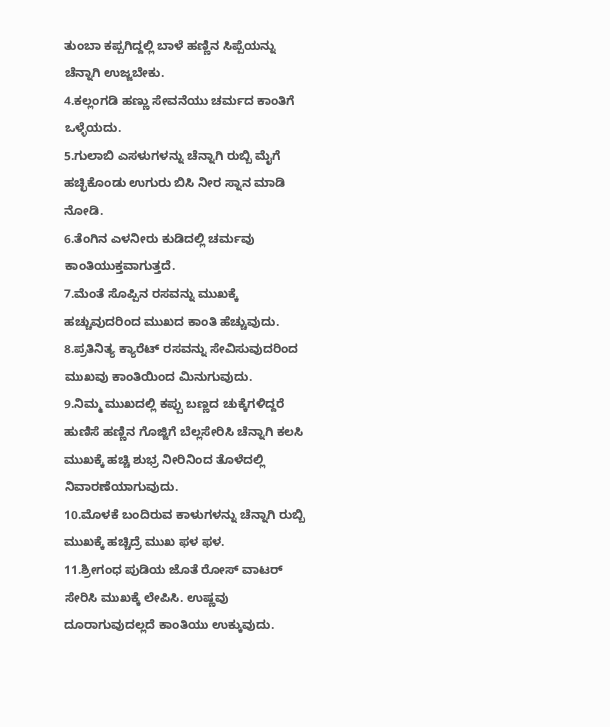ತುಂಬಾ ಕಪ್ಪಗಿದ್ದಲ್ಲಿ ಬಾಳೆ ಹಣ್ಣಿನ ಸಿಪ್ಪೆಯನ್ನು ಚೆನ್ನಾಗಿ ಉಜ್ಜಬೇಕು.
4.ಕಲ್ಲಂಗಡಿ ಹಣ್ಣು ಸೇವನೆಯು ಚರ್ಮದ ಕಾಂತಿಗೆ ಒಳ್ಳೆಯದು.
5.ಗುಲಾಬಿ ಎಸಳುಗಳನ್ನು ಚೆನ್ನಾಗಿ ರುಬ್ಬಿ ಮೈಗೆ ಹಚ್ಛಿಕೊಂಡು ಉಗುರು ಬಿಸಿ ನೀರ ಸ್ನಾನ ಮಾಡಿ ನೋಡಿ.
6.ತೆಂಗಿನ ಎಳನೀರು ಕುಡಿದಲ್ಲಿ ಚರ್ಮವು ಕಾಂತಿಯುಕ್ತವಾಗುತ್ತದೆ.
7.ಮೆಂತೆ ಸೊಪ್ಪಿನ ರಸವನ್ನು ಮುಖಕ್ಕೆ ಹಚ್ಚುವುದರಿಂದ ಮುಖದ ಕಾಂತಿ ಹೆಚ್ಚುವುದು.
8.ಪ್ರತಿನಿತ್ಯ ಕ್ಯಾರೆಟ್ ರಸವನ್ನು ಸೇವಿಸುವುದರಿಂದ ಮುಖವು ಕಾಂತಿಯಿಂದ ಮಿನುಗುವುದು.
9.ನಿಮ್ಮ ಮುಖದಲ್ಲಿ ಕಪ್ಪು ಬಣ್ಣದ ಚುಕ್ಕೆಗಳಿದ್ದರೆ ಹುಣಿಸೆ ಹಣ್ಣಿನ ಗೊಜ್ಜಿಗೆ ಬೆಲ್ಲಸೇರಿಸಿ ಚೆನ್ನಾಗಿ ಕಲಸಿ ಮುಖಕ್ಕೆ ಹಚ್ಚಿ ಶುಭ್ರ ನೀರಿನಿಂದ ತೊಳೆದಲ್ಲಿ ನಿವಾರಣೆಯಾಗುವುದು.
10.ಮೊಳಕೆ ಬಂದಿರುವ ಕಾಳುಗಳನ್ನು ಚೆನ್ನಾಗಿ ರುಬ್ಬಿ ಮುಖಕ್ಕೆ ಹಚ್ಚಿದ್ರೆ ಮುಖ ಫಳ ಫಳ.
11.ಶ್ರೀಗಂಧ ಪುಡಿಯ ಜೊತೆ ರೋಸ್ ವಾಟರ್ ಸೇರಿಸಿ ಮುಖಕ್ಕೆ ಲೇಪಿಸಿ. ಉಷ್ಣವು ದೂರಾಗುವುದಲ್ಲದೆ ಕಾಂತಿಯು ಉಕ್ಕುವುದು.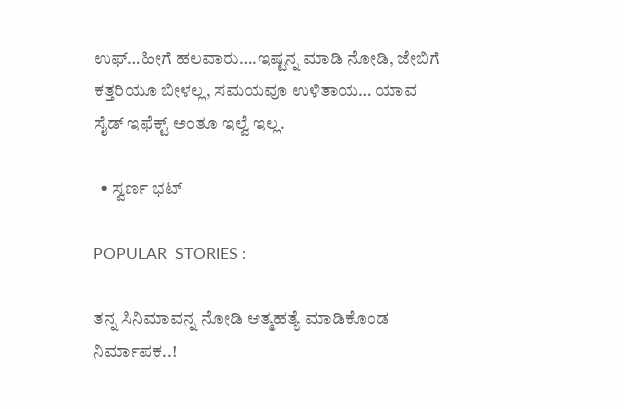ಉಫ್…ಹೀಗೆ ಹಲವಾರು….ಇಷ್ಟನ್ನ ಮಾಡಿ ನೋಡಿ, ಜೇಬಿಗೆ ಕತ್ತರಿಯೂ ಬೀಳಲ್ಲ, ಸಮಯವೂ ಉಳಿತಾಯ… ಯಾವ ಸೈಡ್ ಇಫೆಕ್ಟ್ ಅಂತೂ ಇಲ್ವೆ ಇಲ್ಲ.

  • ಸ್ವರ್ಣ ಭಟ್

POPULAR  STORIES :

ತನ್ನ ಸಿನಿಮಾವನ್ನ ನೋಡಿ ಆತ್ಮಹತ್ಯೆ ಮಾಡಿಕೊಂಡ ನಿರ್ಮಾಪಕ..!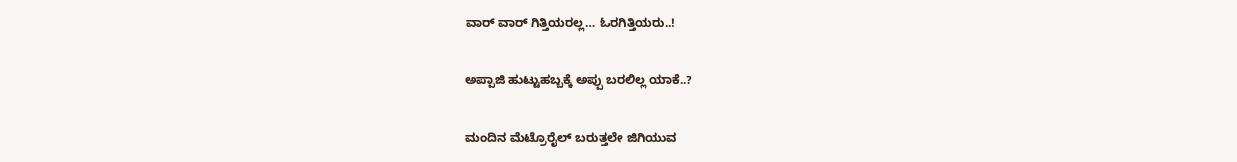ವಾರ್ ವಾರ್ ಗಿತ್ತಿಯರಲ್ಲ… ಓರಗಿತ್ತಿಯರು..!

ಅಪ್ಪಾಜಿ ಹುಟ್ಟುಹಬ್ಬಕ್ಕೆ ಅಪ್ಪು ಬರಲಿಲ್ಲ ಯಾಕೆ..?

ಮಂದಿನ ಮೆಟ್ರೊರೈಲ್ ಬರುತ್ತಲೇ ಜಿಗಿಯುವ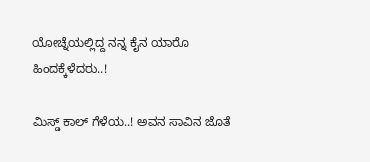ಯೋಚ್ನೆಯಲ್ಲಿದ್ದ ನನ್ನ ಕೈನ ಯಾರೊ ಹಿಂದಕ್ಕೆಳೆದರು..!

ಮಿಸ್ಡ್ ಕಾಲ್ ಗೆಳೆಯ..! ಅವನ ಸಾವಿನ ಜೊತೆ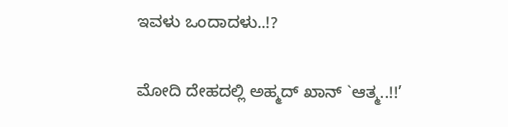ಇವಳು ಒಂದಾದಳು..!?

ಮೋದಿ ದೇಹದಲ್ಲಿ ಅಹ್ಮದ್ ಖಾನ್ `ಆತ್ಮ..!!’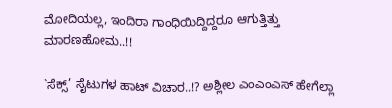ಮೋದಿಯಲ್ಲ, ಇಂದಿರಾ ಗಾಂಧಿಯಿದ್ದಿದ್ದರೂ ಆಗುತ್ತಿತ್ತು ಮಾರಣಹೋಮ..!!

`ಸೆಕ್ಸ್’ ಸೈಟುಗಳ ಹಾಟ್ ವಿಚಾರ..!? ಅಶ್ಲೀಲ ಎಂಎಂಎಸ್ ಹೇಗೆಲ್ಲಾ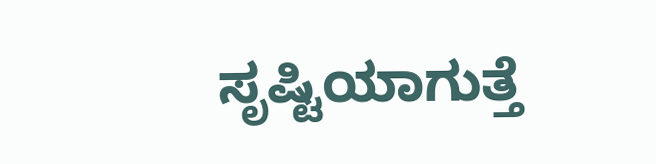ಸೃಷ್ಟಿಯಾಗುತ್ತೆ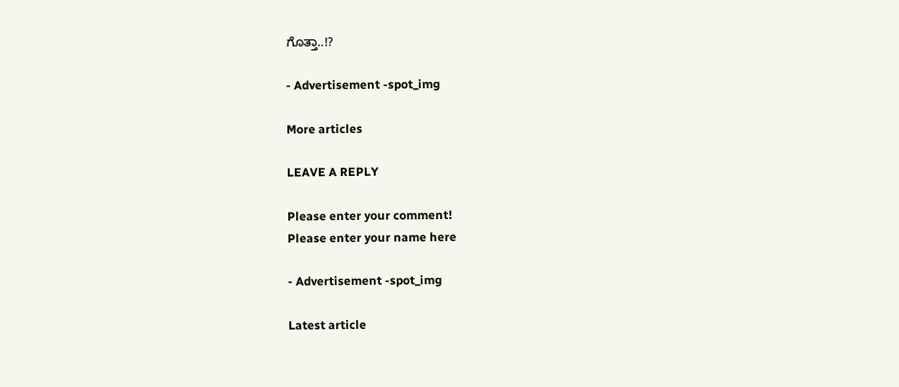ಗೊತ್ತಾ..!?

- Advertisement -spot_img

More articles

LEAVE A REPLY

Please enter your comment!
Please enter your name here

- Advertisement -spot_img

Latest article